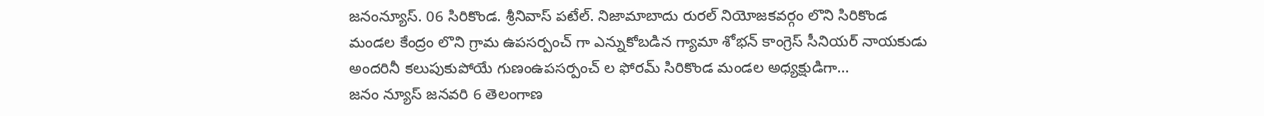జనంన్యూస్. 06 సిరికొండ. శ్రీనివాస్ పటేల్. నిజామాబాదు రురల్ నియోజకవర్గం లొని సిరికొండ మండల కేంద్రం లొని గ్రామ ఉపసర్పంచ్ గా ఎన్నుకోబడిన గ్యామా శోభన్ కాంగ్రెస్ సీనియర్ నాయకుడు అందరినీ కలుపుకుపోయే గుణంఉపసర్పంచ్ ల ఫోరమ్ సిరికొండ మండల అధ్యక్షుడిగా…
జనం న్యూస్ జనవరి 6 తెలంగాణ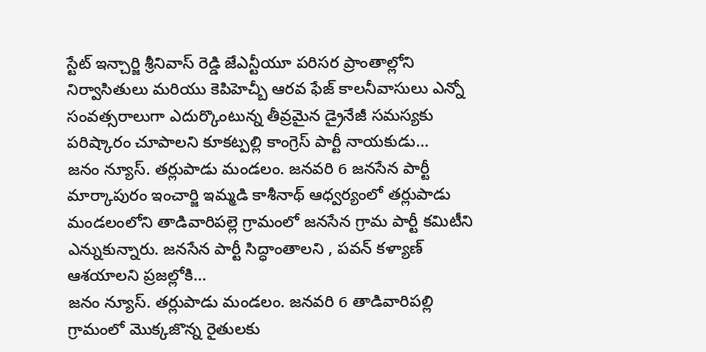స్టేట్ ఇన్చార్జి శ్రీనివాస్ రెడ్డి జేఎన్టీయూ పరిసర ప్రాంతాల్లోని నిర్వాసితులు మరియు కెపిహెచ్బీ ఆరవ ఫేజ్ కాలనీవాసులు ఎన్నో సంవత్సరాలుగా ఎదుర్కొంటున్న తీవ్రమైన డ్రైనేజీ సమస్యకు పరిష్కారం చూపాలని కూకట్పల్లి కాంగ్రెస్ పార్టీ నాయకుడు…
జనం న్యూస్. తర్లుపాడు మండలం. జనవరి 6 జనసేన పార్టీ మార్కాపురం ఇంచార్జి ఇమ్మడి కాశీనాథ్ ఆధ్వర్యంలో తర్లుపాడు మండలంలోని తాడివారిపల్లె గ్రామంలో జనసేన గ్రామ పార్టీ కమిటీని ఎన్నుకున్నారు. జనసేన పార్టీ సిద్ధాంతాలని , పవన్ కళ్యాణ్ ఆశయాలని ప్రజల్లోకి…
జనం న్యూస్. తర్లుపాడు మండలం. జనవరి 6 తాడివారిపల్లి గ్రామంలో మొక్కజొన్న రైతులకు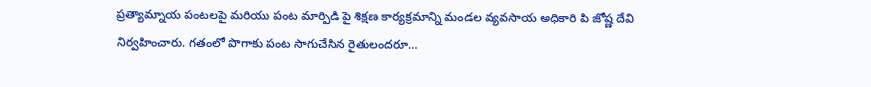ప్రత్యామ్నాయ పంటలపై మరియు పంట మార్పిడి పై శిక్షణ కార్యక్రమాన్ని మండల వ్యవసాయ అధికారి పి జోష్ణ దేవి నిర్వహించారు. గతంలో పొగాకు పంట సాగుచేసిన రైతులందరూ…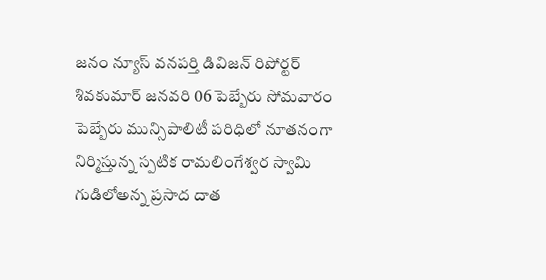జనం న్యూస్ వనపర్తి డివిజన్ రిపోర్టర్ శివకుమార్ జనవరి 06 పెబ్బేరు సోమవారం పెబ్బేరు మున్సిపాలిటీ పరిధిలో నూతనంగా నిర్మిస్తున్న స్పటిక రామలింగేశ్వర స్వామి గుడిలోఅన్న ప్రసాద దాత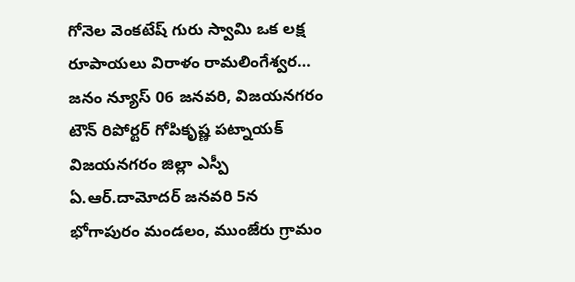గోనెల వెంకటేష్ గురు స్వామి ఒక లక్ష రూపాయలు విరాళం రామలింగేశ్వర…
జనం న్యూస్ 06 జనవరి, విజయనగరం టౌన్ రిపోర్టర్ గోపికృష్ణ పట్నాయక్ విజయనగరం జిల్లా ఎస్పీ ఏ.ఆర్.దామోదర్ జనవరి 5న భోగాపురం మండలం, ముంజేరు గ్రామం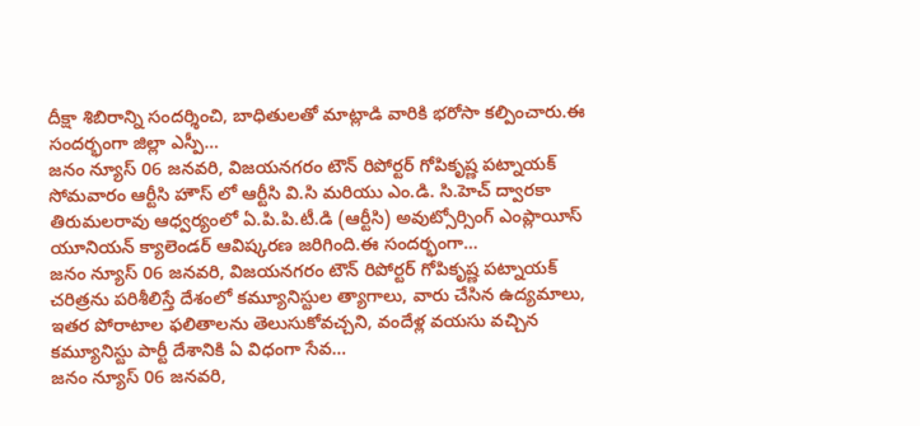దీక్షా శిబిరాన్ని సందర్శించి, బాధితులతో మాట్లాడి వారికి భరోసా కల్పించారు.ఈ సందర్భంగా జిల్లా ఎస్పీ…
జనం న్యూస్ 06 జనవరి, విజయనగరం టౌన్ రిపోర్టర్ గోపికృష్ణ పట్నాయక్ సోమవారం ఆర్టీసి హౌస్ లో ఆర్టీసి వి.సి మరియు ఎం.డి. సి.హెచ్ ద్వారకా తిరుమలరావు ఆధ్వర్యంలో ఏ.పి.పి.టీ.డి (ఆర్టీసి) అవుట్సోర్సింగ్ ఎంప్లాయీస్ యూనియన్ క్యాలెండర్ ఆవిష్కరణ జరిగింది.ఈ సందర్భంగా…
జనం న్యూస్ 06 జనవరి, విజయనగరం టౌన్ రిపోర్టర్ గోపికృష్ణ పట్నాయక్ చరిత్రను పరిశీలిస్తే దేశంలో కమ్యూనిస్టుల త్యాగాలు, వారు చేసిన ఉద్యమాలు, ఇతర పోరాటాల ఫలితాలను తెలుసుకోవచ్చని, వందేళ్ల వయసు వచ్చిన కమ్యూనిస్టు పార్టీ దేశానికి ఏ విధంగా సేవ…
జనం న్యూస్ 06 జనవరి,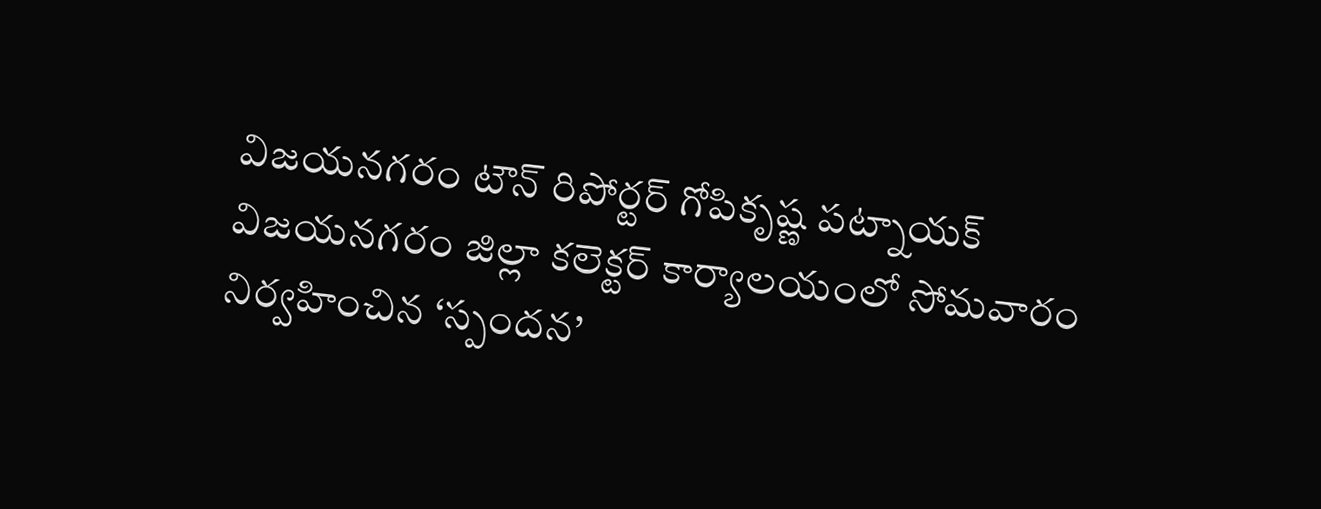విజయనగరం టౌన్ రిపోర్టర్ గోపికృష్ణ పట్నాయక్ విజయనగరం జిల్లా కలెక్టర్ కార్యాలయంలో సోమవారం నిర్వహించిన ‘స్పందన’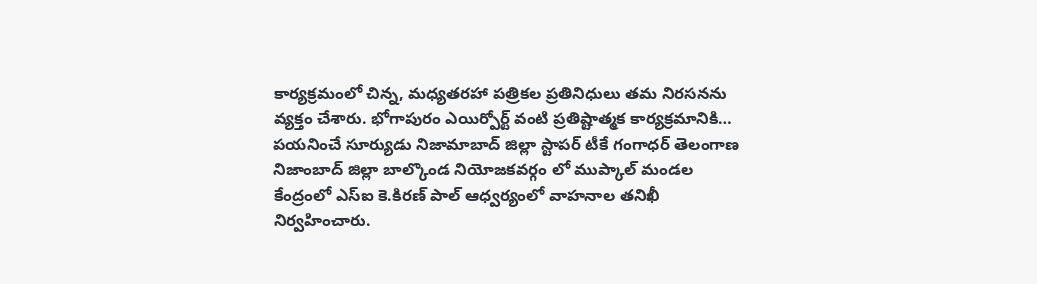కార్యక్రమంలో చిన్న, మధ్యతరహా పత్రికల ప్రతినిధులు తమ నిరసనను వ్యక్తం చేశారు. భోగాపురం ఎయిర్పోర్ట్ వంటి ప్రతిష్టాత్మక కార్యక్రమానికి…
పయనించే సూర్యుడు నిజామాబాద్ జిల్లా స్టాపర్ టీకే గంగాధర్ తెలంగాణ నిజాంబాద్ జిల్లా బాల్కొండ నియోజకవర్గం లో ముప్కాల్ మండల కేంద్రంలో ఎస్ఐ కె.కిరణ్ పాల్ ఆధ్వర్యంలో వాహనాల తనిఖీ నిర్వహించారు.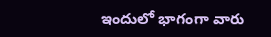ఇందులో భాగంగా వారు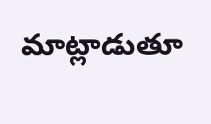మాట్లాడుతూ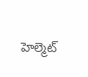హెల్మెట్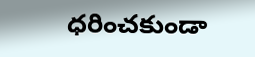ధరించకుండా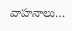వాహనాలు…